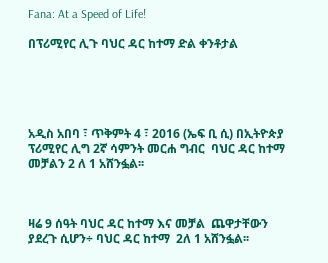Fana: At a Speed of Life!

በፕሪሚየር ሊጉ ባህር ዳር ከተማ ድል ቀንቶታል





አዲስ አበባ ፣ ጥቅምት 4 ፣ 2016 (ኤፍ ቢ ሲ) በኢትዮጵያ ፕሪሚየር ሊግ 2ኛ ሳምንት መርሐ ግብር  ባህር ዳር ከተማ መቻልን 2 ለ 1 አሸንፏል፡፡



ዛሬ 9 ሰዓት ባህር ዳር ከተማ እና መቻል  ጨዋታቸውን ያደረጉ ሲሆን÷ ባህር ዳር ከተማ  2ለ 1 አሸንፏል፡፡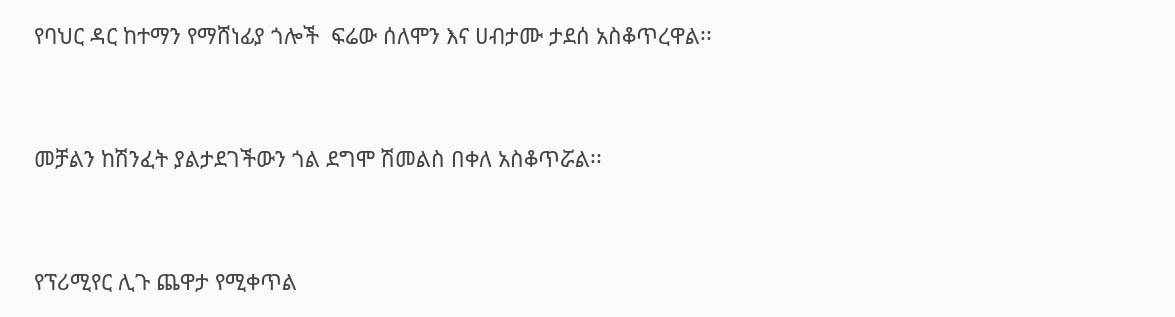የባህር ዳር ከተማን የማሸነፊያ ጎሎች  ፍሬው ሰለሞን እና ሀብታሙ ታደሰ አስቆጥረዋል፡፡



መቻልን ከሽንፈት ያልታደገችውን ጎል ደግሞ ሽመልስ በቀለ አስቆጥሯል፡፡



የፕሪሚየር ሊጉ ጨዋታ የሚቀጥል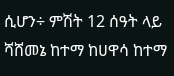ሲሆን÷ ምሽት 12 ሰዓት ላይ ሻሸመኔ ከተማ ከሀዋሳ ከተማ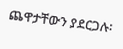ጨዋታቸውን ያደርጋሉ፡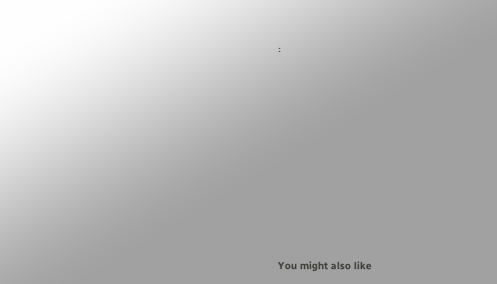፡











You might also like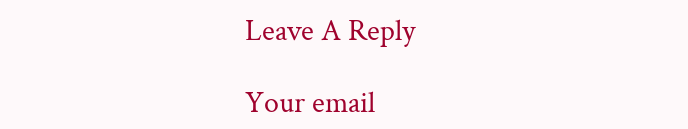Leave A Reply

Your email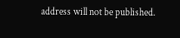address will not be published.